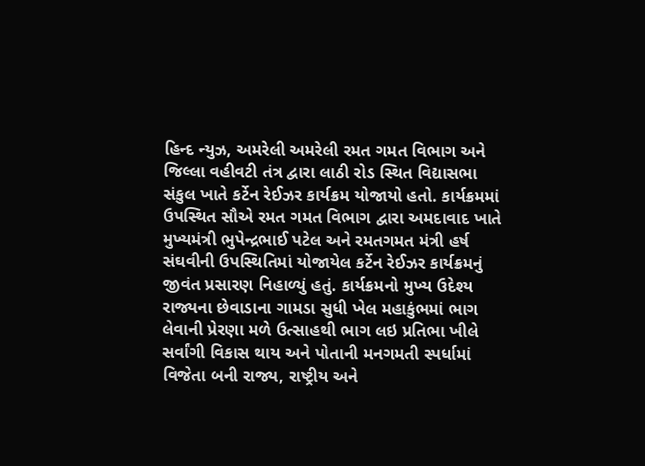હિન્દ ન્યુઝ, અમરેલી અમરેલી રમત ગમત વિભાગ અને જિલ્લા વહીવટી તંત્ર દ્વારા લાઠી રોડ સ્થિત વિદ્યાસભા સંકુલ ખાતે કર્ટેન રેઈઝર કાર્યક્રમ યોજાયો હતો. કાર્યક્રમમાં ઉપસ્થિત સૌએ રમત ગમત વિભાગ દ્વારા અમદાવાદ ખાતે મુખ્યમંત્રી ભુપેન્દ્રભાઈ પટેલ અને રમતગમત મંત્રી હર્ષ સંઘવીની ઉપસ્થિતિમાં યોજાયેલ કર્ટેન રેઈઝર કાર્યક્રમનું જીવંત પ્રસારણ નિહાળ્યું હતું. કાર્યક્રમનો મુખ્ય ઉદેશ્ય રાજ્યના છેવાડાના ગામડા સુધી ખેલ મહાકુંભમાં ભાગ લેવાની પ્રેરણા મળે ઉત્સાહથી ભાગ લઇ પ્રતિભા ખીલે સર્વાંગી વિકાસ થાય અને પોતાની મનગમતી સ્પર્ધામાં વિજેતા બની રાજ્ય, રાષ્ટ્રીય અને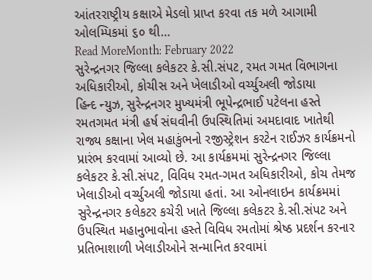આંતરરાષ્ટ્રીય કક્ષાએ મેડલો પ્રાપ્ત કરવા તક મળે આગામી ઓલમ્પિકમાં ૬૦ થી…
Read MoreMonth: February 2022
સુરેન્દ્રનગર જિલ્લા કલેકટર કે.સી.સંપટ, રમત ગમત વિભાગના અધિકારીઓ, કોચીસ અને ખેલાડીઓ વર્ચ્યુઅલી જોડાયા
હિન્દ ન્યુઝ, સુરેન્દ્રનગર મુખ્યમંત્રી ભૂપેન્દ્રભાઈ પટેલના હસ્તે રમતગમત મંત્રી હર્ષ સંઘવીની ઉપસ્થિતિમાં અમદાવાદ ખાતેથી રાજ્ય કક્ષાના ખેલ મહાકુંભનો રજીસ્ટ્રેશન કરટેન રાઈઝર કાર્યક્રમનો પ્રારંભ કરવામાં આવ્યો છે. આ કાર્યક્રમમાં સુરેન્દ્રનગર જિલ્લા કલેકટર કે.સી.સંપટ, વિવિધ રમત-ગમત અધિકારીઓ, કોચ તેમજ ખેલાડીઓ વર્ચ્યુઅલી જોડાયા હતાં. આ ઓનલાઇન કાર્યક્રમમાં સુરેન્દ્રનગર કલેકટર કચેરી ખાતે જિલ્લા કલેકટર કે.સી.સંપટ અને ઉપસ્થિત મહાનુભાવોના હસ્તે વિવિધ રમતોમાં શ્રેષ્ઠ પ્રદર્શન કરનાર પ્રતિભાશાળી ખેલાડીઓને સન્માનિત કરવામાં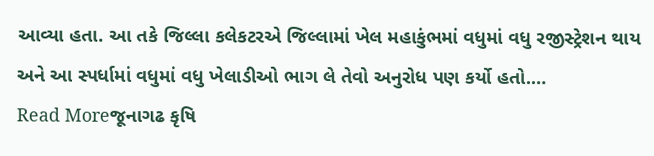આવ્યા હતા. આ તકે જિલ્લા કલેકટરએ જિલ્લામાં ખેલ મહાકુંભમાં વધુમાં વધુ રજીસ્ટ્રેશન થાય અને આ સ્પર્ધામાં વધુમાં વધુ ખેલાડીઓ ભાગ લે તેવો અનુરોધ પણ કર્યો હતો.…
Read Moreજૂનાગઢ કૃષિ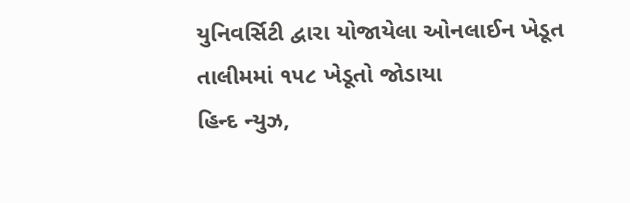યુનિવર્સિટી દ્વારા યોજાયેલા ઓનલાઈન ખેડૂત તાલીમમાં ૧૫૮ ખેડૂતો જોડાયા
હિન્દ ન્યુઝ,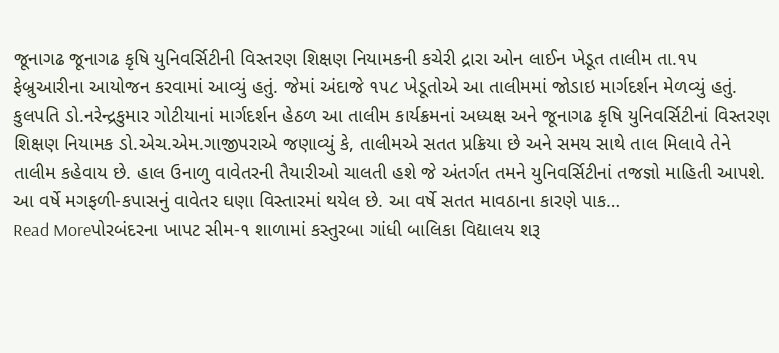જૂનાગઢ જૂનાગઢ કૃષિ યુનિવર્સિટીની વિસ્તરણ શિક્ષણ નિયામકની કચેરી દ્રારા ઓન લાઈન ખેડૂત તાલીમ તા.૧૫ ફેબ્રુઆરીના આયોજન કરવામાં આવ્યું હતું. જેમાં અંદાજે ૧૫૮ ખેડૂતોએ આ તાલીમમાં જોડાઇ માર્ગદર્શન મેળવ્યું હતું. કુલપતિ ડો.નરેન્દ્રકુમાર ગોટીયાનાં માર્ગદર્શન હેઠળ આ તાલીમ કાર્યક્રમનાં અધ્યક્ષ અને જૂનાગઢ કૃષિ યુનિવર્સિટીનાં વિસ્તરણ શિક્ષણ નિયામક ડો.એચ.એમ.ગાજીપરાએ જણાવ્યું કે, તાલીમએ સતત પ્રક્રિયા છે અને સમય સાથે તાલ મિલાવે તેને તાલીમ કહેવાય છે. હાલ ઉનાળુ વાવેતરની તૈયારીઓ ચાલતી હશે જે અંતર્ગત તમને યુનિવર્સિટીનાં તજજ્ઞો માહિતી આપશે. આ વર્ષે મગફળી-કપાસનું વાવેતર ઘણા વિસ્તારમાં થયેલ છે. આ વર્ષે સતત માવઠાના કારણે પાક…
Read Moreપોરબંદરના ખાપટ સીમ-૧ શાળામાં કસ્તુરબા ગાંધી બાલિકા વિદ્યાલય શરૂ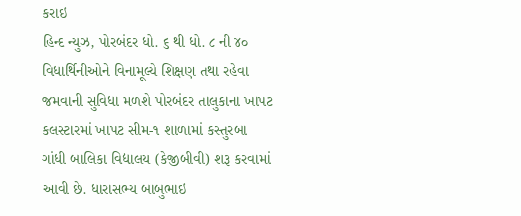કરાઇ
હિન્દ ન્યુઝ, પોરબંદર ધો. ૬ થી ધો. ૮ ની ૪૦ વિધાર્થિનીઓને વિનામૂલ્યે શિક્ષણ તથા રહેવા જમવાની સુવિધા મળશે પોરબંદર તાલુકાના ખાપટ કલસ્ટારમાં ખાપટ સીમ-૧ શાળામાં કસ્તુરબા ગાંધી બાલિકા વિદ્યાલય (કેજીબીવી) શરૂ કરવામાં આવી છે. ધારાસભ્ય બાબુભાઇ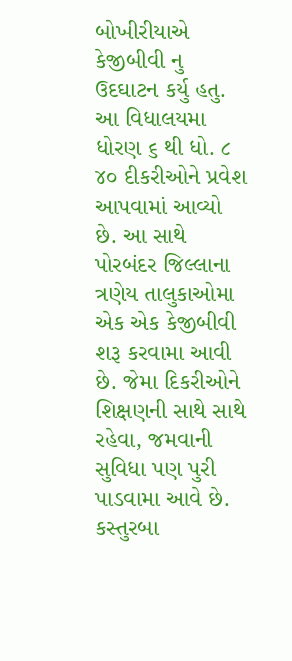બોખીરીયાએ કેજીબીવી નુ ઉદઘાટન કર્યુ હતુ. આ વિધાલયમા ધોરણ ૬ થી ધો. ૮ ૪૦ દીકરીઓને પ્રવેશ આપવામાં આવ્યો છે. આ સાથે પોરબંદર જિલ્લાના ત્રણેય તાલુકાઓમા એક એક કેજીબીવી શરૂ કરવામા આવી છે. જેમા દિકરીઓને શિક્ષણની સાથે સાથે રહેવા, જમવાની સુવિધા પણ પુરી પાડવામા આવે છે. કસ્તુરબા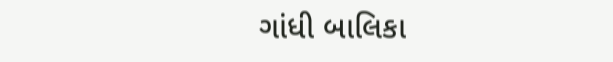ગાંધી બાલિકા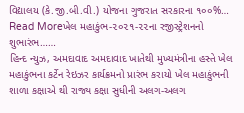વિદ્યાલય (કે.જી.બી.વી.) યોજના ગુજરાત સરકારના ૧૦૦%…
Read Moreખેલ મહાકુંભ-૨૦૨૧-૨૨ના રજીસ્ટ્રેશનનો શુભારંભ……
હિન્દ ન્યુઝ, અમદાવાદ અમદાવાદ ખાતેથી મુખ્યમંત્રીના હસ્તે ખેલ મહાકુંભના કર્ટેન રેઇઝર કાર્યક્રમનો પ્રારંભ કરાયો ખેલ મહાકુંભની શાળા કક્ષાએ થી રાજ્ય કક્ષા સુધીની અલગ-અલગ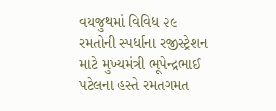વયજુથમાં વિવિધ ૨૯ રમતોની સ્પર્ધાના રજીસ્ટ્રેશન માટે મુખ્યમંત્રી ભૂપેન્દ્રભાઈ પટેલના હસ્તે રમતગમત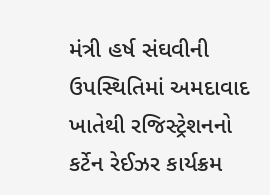મંત્રી હર્ષ સંઘવીની ઉપસ્થિતિમાં અમદાવાદ ખાતેથી રજિસ્ટ્રેશનનો કર્ટેન રેઈઝર કાર્યક્રમ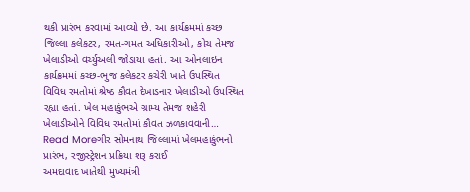થકી પ્રારંભ કરવામાં આવ્યો છે. આ કાર્યક્રમમાં કચ્છ જિલ્લા કલેકટર, રમત-ગમત અધિકારીઓ, કોચ તેમજ ખેલાડીઓ વર્ચ્યુઅલી જોડાયા હતાં. આ ઓનલાઇન કાર્યક્રમમાં કચ્છ-ભુજ કલેકટર કચેરી ખાતે ઉપસ્થિત વિવિધ રમતોમાં શ્રેષ્ઠ કૌવત દેખાડનાર ખેલાડીઓ ઉપસ્થિત રહ્યા હતાં. ખેલ મહાકુંભએ ગ્રામ્ય તેમજ શહેરી ખેલાડીઓને વિવિધ રમતોમાં કૌવત ઝળકાવવાની…
Read Moreગીર સોમનાથ જિલ્લામાં ખેલમહાકુંભનો પ્રારંભ, રજીસ્ટ્રેશન પ્રક્રિયા શરૂ કરાઈ
અમદાવાદ ખાતેથી મુખ્યમંત્રી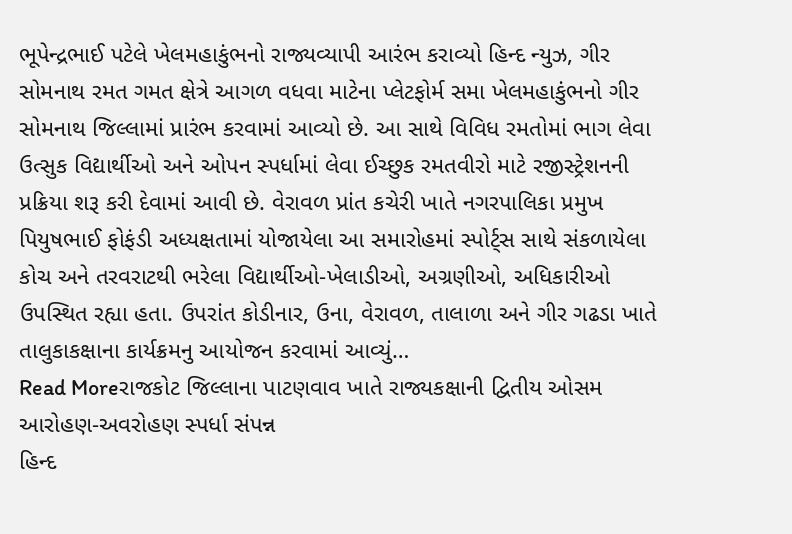ભૂપેન્દ્રભાઈ પટેલે ખેલમહાકુંભનો રાજ્યવ્યાપી આરંભ કરાવ્યો હિન્દ ન્યુઝ, ગીર સોમનાથ રમત ગમત ક્ષેત્રે આગળ વધવા માટેના પ્લેટફોર્મ સમા ખેલમહાકુંભનો ગીર સોમનાથ જિલ્લામાં પ્રારંભ કરવામાં આવ્યો છે. આ સાથે વિવિધ રમતોમાં ભાગ લેવા ઉત્સુક વિદ્યાર્થીઓ અને ઓપન સ્પર્ધામાં લેવા ઈચ્છુક રમતવીરો માટે રજીસ્ટ્રેશનની પ્રક્રિયા શરૂ કરી દેવામાં આવી છે. વેરાવળ પ્રાંત કચેરી ખાતે નગરપાલિકા પ્રમુખ પિયુષભાઈ ફોફંડી અધ્યક્ષતામાં યોજાયેલા આ સમારોહમાં સ્પોર્ટ્સ સાથે સંકળાયેલા કોચ અને તરવરાટથી ભરેલા વિદ્યાર્થીઓ-ખેલાડીઓ, અગ્રણીઓ, અધિકારીઓ ઉપસ્થિત રહ્યા હતા. ઉપરાંત કોડીનાર, ઉના, વેરાવળ, તાલાળા અને ગીર ગઢડા ખાતે તાલુકાકક્ષાના કાર્યક્રમનુ આયોજન કરવામાં આવ્યું…
Read Moreરાજકોટ જિલ્લાના પાટણવાવ ખાતે રાજ્યકક્ષાની દ્વિતીય ઓસમ આરોહણ-અવરોહણ સ્પર્ધા સંપન્ન
હિન્દ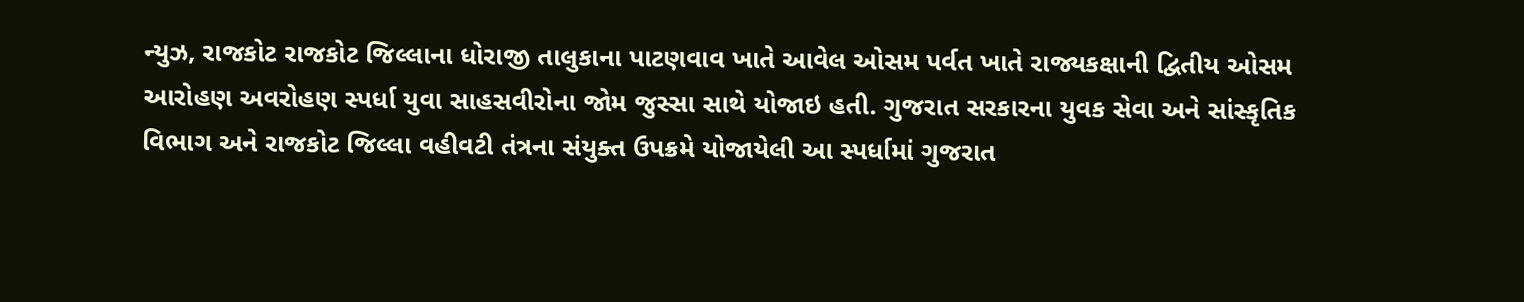ન્યુઝ, રાજકોટ રાજકોટ જિલ્લાના ધોરાજી તાલુકાના પાટણવાવ ખાતે આવેલ ઓસમ પર્વત ખાતે રાજ્યકક્ષાની દ્વિતીય ઓસમ આરોહણ અવરોહણ સ્પર્ધા યુવા સાહસવીરોના જોમ જુસ્સા સાથે યોજાઇ હતી. ગુજરાત સરકારના યુવક સેવા અને સાંસ્કૃતિક વિભાગ અને રાજકોટ જિલ્લા વહીવટી તંત્રના સંયુક્ત ઉપક્રમે યોજાયેલી આ સ્પર્ધામાં ગુજરાત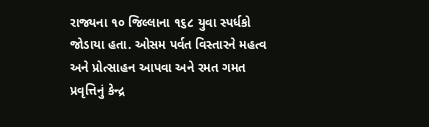રાજ્યના ૧૦ જિલ્લાના ૧૬૮ યુવા સ્પર્ધકો જોડાયા હતા. ઓસમ પર્વત વિસ્તારને મહત્વ અને પ્રોત્સાહન આપવા અને રમત ગમત પ્રવૃત્તિનું કેન્દ્ર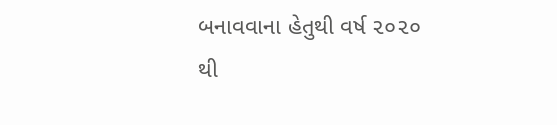બનાવવાના હેતુથી વર્ષ ૨૦૨૦ થી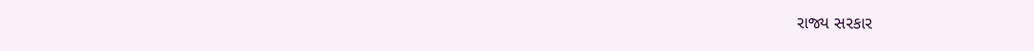રાજ્ય સરકાર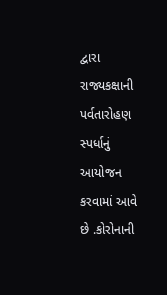દ્વારા રાજ્યકક્ષાની પર્વતારોહણ સ્પર્ધાનું આયોજન કરવામાં આવે છે .કોરોનાની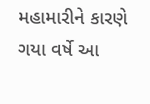મહામારીને કારણે ગયા વર્ષે આ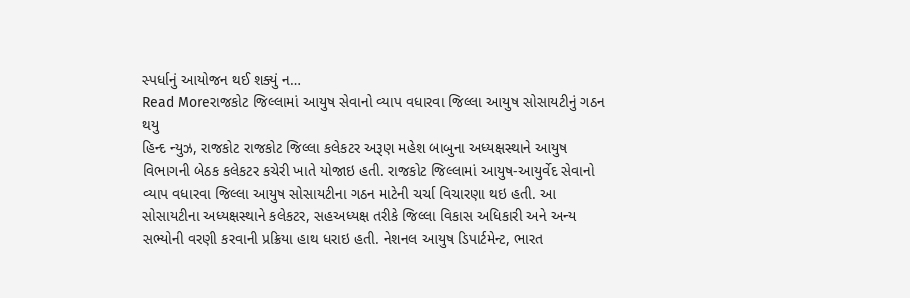સ્પર્ધાનું આયોજન થઈ શક્યું ન…
Read Moreરાજકોટ જિલ્લામાં આયુષ સેવાનો વ્યાપ વધારવા જિલ્લા આયુષ સોસાયટીનું ગઠન થયુ
હિન્દ ન્યુઝ, રાજકોટ રાજકોટ જિલ્લા કલેકટર અરૂણ મહેશ બાબુના અધ્યક્ષસ્થાને આયુષ વિભાગની બેઠક કલેકટર કચેરી ખાતે યોજાઇ હતી. રાજકોટ જિલ્લામાં આયુષ-આયુર્વેદ સેવાનો વ્યાપ વધારવા જિલ્લા આયુષ સોસાયટીના ગઠન માટેની ચર્ચા વિચારણા થઇ હતી. આ સોસાયટીના અધ્યક્ષસ્થાને કલેકટર, સહઅધ્યક્ષ તરીકે જિલ્લા વિકાસ અધિકારી અને અન્ય સભ્યોની વરણી કરવાની પ્રક્રિયા હાથ ધરાઇ હતી. નેશનલ આયુષ ડિપાર્ટમેન્ટ, ભારત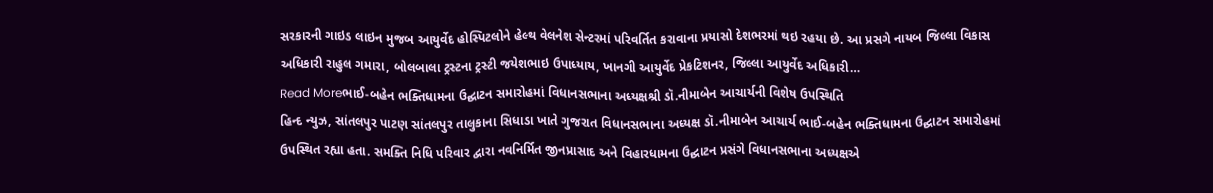સરકારની ગાઇડ લાઇન મુજબ આયુર્વેદ હોસ્પિટલોને હેલ્થ વેલનેશ સેન્ટરમાં પરિવર્તિત કરાવાના પ્રયાસો દેશભરમાં થઇ રહયા છે. આ પ્રસગે નાયબ જિલ્લા વિકાસ અધિકારી રાહુલ ગમારા, બોલબાલા ટ્રસ્ટના ટ્રસ્ટી જયેશભાઇ ઉપાધ્યાય, ખાનગી આયુર્વેદ પ્રેકટિશનર, જિલ્લા આયુર્વેદ અધિકારી…
Read Moreભાઈ-બહેન ભક્તિધામના ઉદ્ઘાટન સમારોહમાં વિધાનસભાના અધ્યક્ષશ્રી ડૉ.નીમાબેન આચાર્યની વિશેષ ઉપસ્થિતિ
હિન્દ ન્યુઝ, સાંતલપુર પાટણ સાંતલપુર તાલુકાના સિધાડા ખાતે ગુજરાત વિધાનસભાના અધ્યક્ષ ડૉ.નીમાબેન આચાર્ય ભાઈ-બહેન ભક્તિધામના ઉદ્ઘાટન સમારોહમાં ઉપસ્થિત રહ્યા હતા. સમક્તિ નિધિ પરિવાર દ્વારા નવનિર્મિત જીનપ્રાસાદ અને વિહારધામના ઉદ્ઘાટન પ્રસંગે વિધાનસભાના અધ્યક્ષએ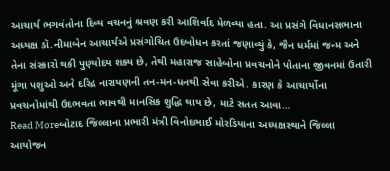આચાર્ય ભગવંતોના દિવ્ય વચનનું શ્રવણ કરી આશિર્વાદ મેળવ્યા હતા. આ પ્રસંગે વિધાનસભાના અધ્યક્ષ ડૉ.નીમાબેન આચાર્યએ પ્રસંગોચિત ઉદબોધન કરતાં જણાવ્યું કે, જૈન ધર્મમાં જન્મ અને તેના સંસ્કારો થકી પુણ્યોદય શક્ય છે, તેથી મહારાજ સાહેબોના પ્રવચનોને પોતાના જીવનમાં ઉતારી મૂંગા પશુઓ અને દરિદ્ર નારાયણની તન-મન-ધનથી સેવા કરીએ. કારણ કે આચાર્યોના પ્રવચનોમાંથી ઉદભવતા ભાવથી માનસિક શુદ્ધિ થાય છે, માટે સતત આવા…
Read Moreબોટાદ જિલ્લાના પ્રભારી મંત્રી વિનોદભાઈ મોરડિયાના અધ્યક્ષસ્થાને જિલ્લા આયોજન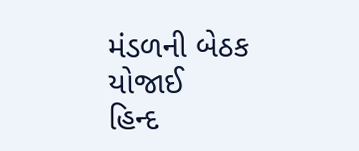મંડળની બેઠક યોજાઈ
હિન્દ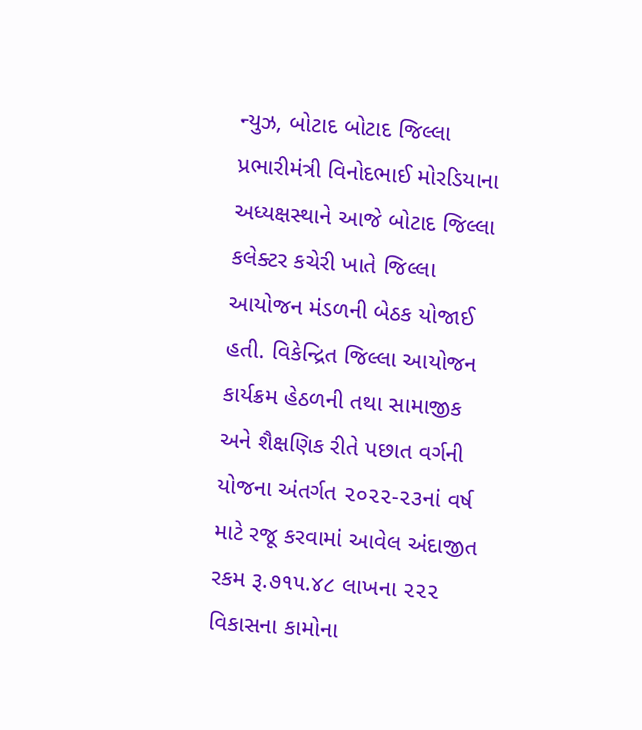ન્યુઝ, બોટાદ બોટાદ જિલ્લા પ્રભારીમંત્રી વિનોદભાઈ મોરડિયાના અધ્યક્ષસ્થાને આજે બોટાદ જિલ્લા કલેક્ટર કચેરી ખાતે જિલ્લા આયોજન મંડળની બેઠક યોજાઈ હતી. વિકેન્દ્રિત જિલ્લા આયોજન કાર્યક્રમ હેઠળની તથા સામાજીક અને શૈક્ષણિક રીતે પછાત વર્ગની યોજના અંતર્ગત ૨૦૨૨-૨૩નાં વર્ષ માટે રજૂ કરવામાં આવેલ અંદાજીત રકમ રૂ.૭૧૫.૪૮ લાખના ૨૨૨ વિકાસના કામોના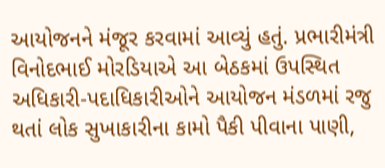આયોજનને મંજૂર કરવામાં આવ્યું હતું. પ્રભારીમંત્રી વિનોદભાઈ મોરડિયાએ આ બેઠકમાં ઉપસ્થિત અધિકારી-પદાધિકારીઓને આયોજન મંડળમાં રજુ થતાં લોક સુખાકારીના કામો પૈકી પીવાના પાણી,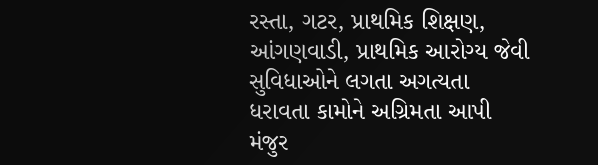રસ્તા, ગટર, પ્રાથમિક શિક્ષણ, આંગણવાડી, પ્રાથમિક આરોગ્ય જેવી સુવિધાઓને લગતા અગત્યતા ધરાવતા કામોને અગ્રિમતા આપી મંજુર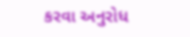કરવા અનુરોધ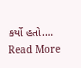કર્યો હતો.…
Read More